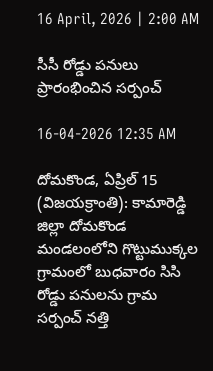16 April, 2026 | 2:00 AM

సీసీ రోడ్డు పనులు ప్రారంభించిన సర్పంచ్

16-04-2026 12:35 AM

దోమకొండ, ఏప్రిల్ 15 (విజయక్రాంతి): కామారెడ్డి జిల్లా దోమకొండ మండలంలోని గొట్టుముక్కల గ్రామంలో బుధవారం సిసి రోడ్డు పనులను గ్రామ సర్పంచ్ నత్తి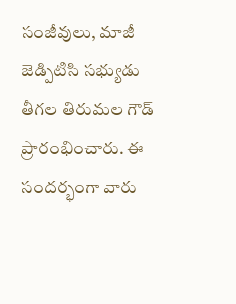సంజీవులు, మాజీ జెడ్పిటిసి సభ్యుడు తీగల తిరుమల గౌడ్ ప్రారంభించారు. ఈ సందర్భంగా వారు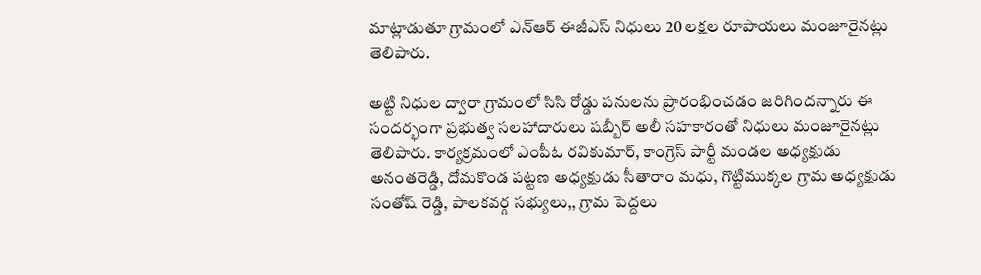మాట్లాడుతూ గ్రామంలో ఎన్‌ఆర్ ఈజీఎస్ నిధులు 20 లక్షల రూపాయలు మంజూరైనట్లు తెలిపారు.

అట్టి నిధుల ద్వారా గ్రామంలో సిసి రోడ్డు పనులను ప్రారంభించడం జరిగిందన్నారు ఈ సందర్భంగా ప్రభుత్వ సలహాదారులు షబ్బీర్ అలీ సహకారంతో నిధులు మంజూరైనట్లు తెలిపారు. కార్యక్రమంలో ఎంపీఓ రవికుమార్, కాంగ్రెస్ పార్టీ మండల అధ్యక్షుడు అనంతరెడ్డి, దోమకొండ పట్టణ అధ్యక్షుడు సీతారాం మధు, గొట్టిముక్కల గ్రామ అధ్యక్షుడు సంతోష్ రెడ్డి, పాలకవర్గ సభ్యులు,, గ్రామ పెద్దలు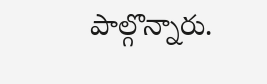పాల్గొన్నారు.